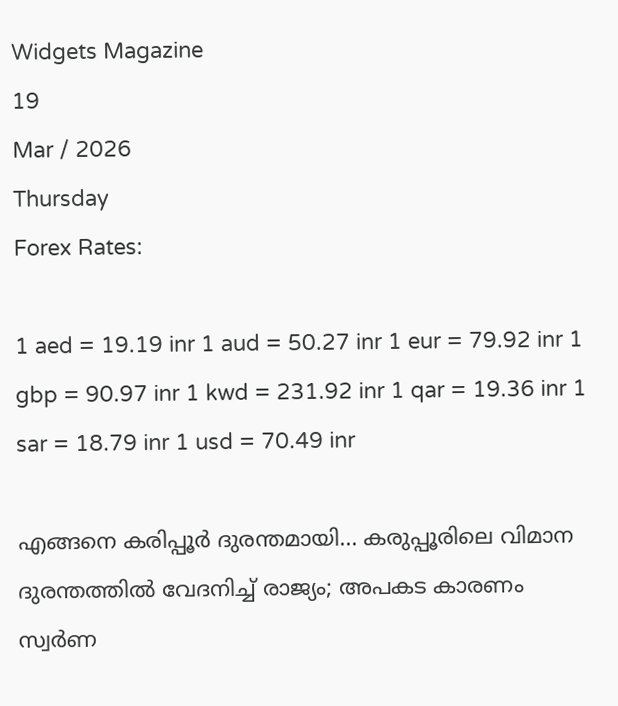Widgets Magazine
19
Mar / 2026
Thursday
Forex Rates:

1 aed = 19.19 inr 1 aud = 50.27 inr 1 eur = 79.92 inr 1 gbp = 90.97 inr 1 kwd = 231.92 inr 1 qar = 19.36 inr 1 sar = 18.79 inr 1 usd = 70.49 inr

എങ്ങനെ കരിപ്പൂര്‍ ദുരന്തമായി... കരുപ്പൂരിലെ വിമാന ദുരന്തത്തില്‍ വേദനിച്ച് രാജ്യം; അപകട കാരണം സ്വര്‍ണ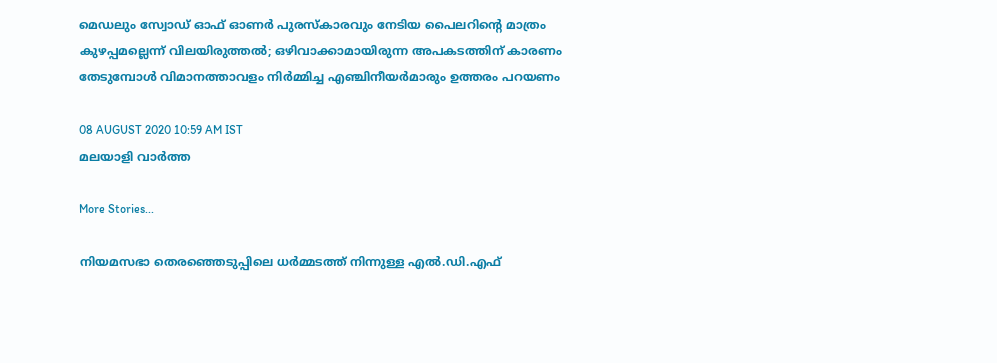മെഡലും സ്വോഡ് ഓഫ് ഓണര്‍ പുരസ്‌കാരവും നേടിയ പൈലറിന്റെ മാത്രം കുഴപ്പമല്ലെന്ന് വിലയിരുത്തല്‍; ഒഴിവാക്കാമായിരുന്ന അപകടത്തിന് കാരണം തേടുമ്പോള്‍ വിമാനത്താവളം നിര്‍മ്മിച്ച എഞ്ചിനീയര്‍മാരും ഉത്തരം പറയണം

08 AUGUST 2020 10:59 AM IST
മലയാളി വാര്‍ത്ത

More Stories...

നിയമസഭാ തെരഞ്ഞെടുപ്പിലെ ധർമ്മടത്ത് നിന്നുള്ള എൽ.ഡി.എഫ്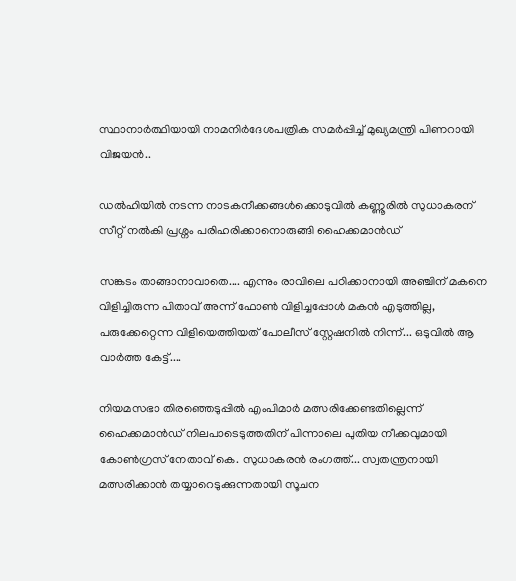സ്ഥാനാർത്ഥിയായി നാമനിർദേശപത്രിക സമർപ്പിച്ച് മുഖ്യമന്ത്രി പിണറായി വിജയൻ..

ഡൽഹിയിൽ നടന്ന നാടകനീക്കങ്ങൾക്കൊടുവിൽ കണ്ണൂരിൽ സുധാകരന് സീറ്റ് നൽകി പ്രശ്നം പരിഹരിക്കാനൊരുങ്ങി ഹൈക്കമാൻഡ്

സങ്കടം താങ്ങാനാവാതെ.... എന്നും രാവിലെ പഠിക്കാനായി അഞ്ചിന് മകനെ വിളിച്ചിരുന്ന പിതാവ് അന്ന് ഫോൺ വിളിച്ചപ്പോൾ മകൻ എടുത്തില്ല, പരുക്കേറ്റെന്ന വിളിയെത്തിയത് പോലീസ് സ്റ്റേഷനിൽ നിന്ന്... ഒടുവിൽ ആ വാർത്ത കേട്ട്....

നിയമസഭാ തിരഞ്ഞെടുപ്പിൽ എംപിമാർ മത്സരിക്കേണ്ടതില്ലെന്ന് ഹൈക്കമാൻഡ് നിലപാടെടുത്തതിന് പിന്നാലെ പുതിയ നീക്കവുമായി കോൺഗ്രസ് നേതാവ് കെ. സുധാകരൻ രംഗത്ത്... സ്വതന്ത്രനായി മത്സരിക്കാൻ തയ്യാറെടുക്കുന്നതായി സൂചന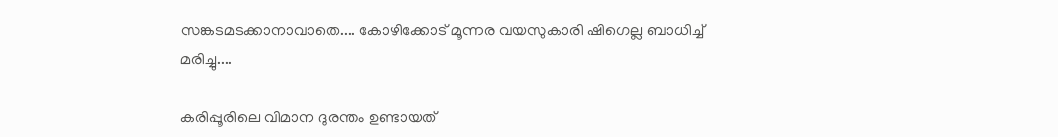സങ്കടമടക്കാനാവാതെ.... കോഴിക്കോട് മൂന്നര വയസുകാരി ഷിഗെല്ല ബാധിച്ച് മരിച്ചു....

കരിപ്പൂരിലെ വിമാന ദുരന്തം ഉണ്ടായത്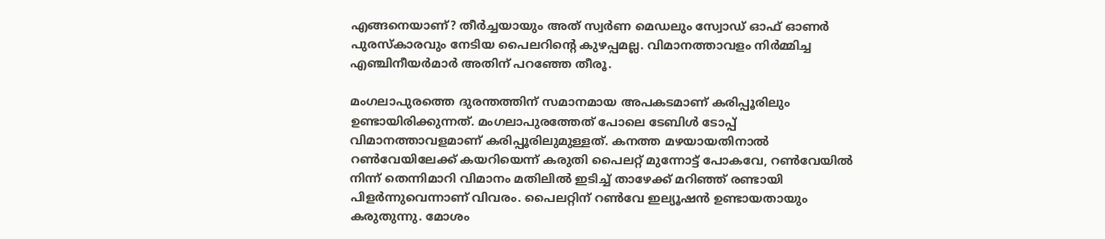എങ്ങനെയാണ്? തീര്‍ച്ചയായും അത് സ്വര്‍ണ മെഡലും സ്വോഡ് ഓഫ് ഓണര്‍ പുരസ്‌കാരവും നേടിയ പൈലറിന്റെ കുഴപ്പമല്ല. വിമാനത്താവളം നിര്‍മ്മിച്ച എഞ്ചിനീയര്‍മാര്‍ അതിന് പറഞ്ഞേ തീരൂ.

മംഗലാപുരത്തെ ദുരന്തത്തിന് സമാനമായ അപകടമാണ് കരിപ്പൂരിലും ഉണ്ടായിരിക്കുന്നത്. മംഗലാപുരത്തേത് പോലെ ടേബിള്‍ ടോപ്പ് വിമാനത്താവളമാണ് കരിപ്പൂരിലുമുള്ളത്. കനത്ത മഴയായതിനാല്‍ റണ്‍വേയിലേക്ക് കയറിയെന്ന് കരുതി പൈലറ്റ് മുന്നോട്ട് പോകവേ, റണ്‍വേയില്‍ നിന്ന് തെന്നിമാറി വിമാനം മതിലില്‍ ഇടിച്ച് താഴേക്ക് മറിഞ്ഞ് രണ്ടായി പിളര്‍ന്നുവെന്നാണ് വിവരം. പൈലറ്റിന് റണ്‍വേ ഇല്യൂഷന്‍ ഉണ്ടായതായും കരുതുന്നു. മോശം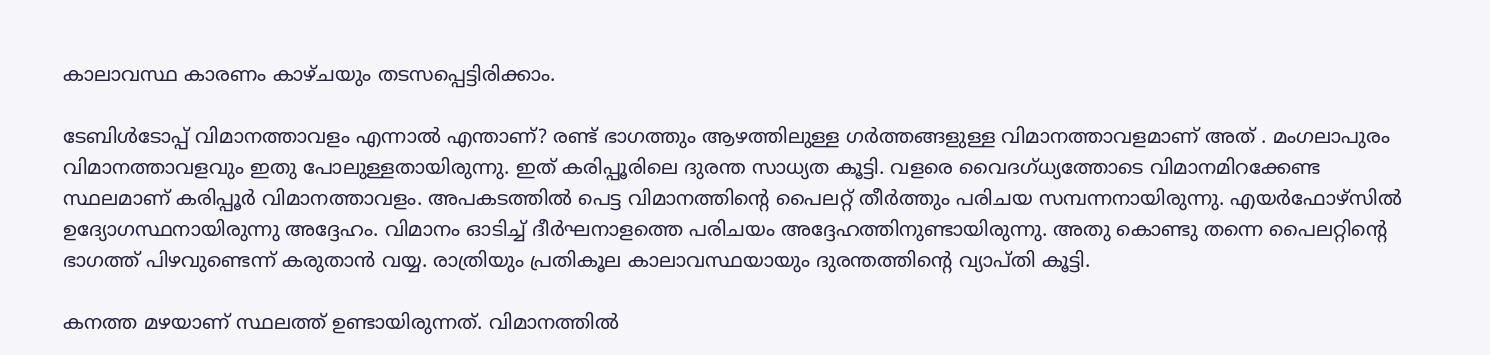കാലാവസ്ഥ കാരണം കാഴ്ചയും തടസപ്പെട്ടിരിക്കാം.

ടേബിള്‍ടോപ്പ് വിമാനത്താവളം എന്നാല്‍ എന്താണ്? രണ്ട് ഭാഗത്തും ആഴത്തിലുള്ള ഗര്‍ത്തങ്ങളുള്ള വിമാനത്താവളമാണ് അത് . മംഗലാപുരം വിമാനത്താവളവും ഇതു പോലുള്ളതായിരുന്നു. ഇത് കരിപ്പൂരിലെ ദുരന്ത സാധ്യത കൂട്ടി. വളരെ വൈദഗ്ധ്യത്തോടെ വിമാനമിറക്കേണ്ട സ്ഥലമാണ് കരിപ്പൂര്‍ വിമാനത്താവളം. അപകടത്തില്‍ പെട്ട വിമാനത്തിന്റെ പൈലറ്റ് തീര്‍ത്തും പരിചയ സമ്പന്നനായിരുന്നു. എയര്‍ഫോഴ്‌സില്‍ ഉദ്യോഗസ്ഥനായിരുന്നു അദ്ദേഹം. വിമാനം ഓടിച്ച് ദീര്‍ഘനാളത്തെ പരിചയം അദ്ദേഹത്തിനുണ്ടായിരുന്നു. അതു കൊണ്ടു തന്നെ പൈലറ്റിന്റെ ഭാഗത്ത് പിഴവുണ്ടെന്ന് കരുതാന്‍ വയ്യ. രാത്രിയും പ്രതികൂല കാലാവസ്ഥയായും ദുരന്തത്തിന്റെ വ്യാപ്തി കൂട്ടി.

കനത്ത മഴയാണ് സ്ഥലത്ത് ഉണ്ടായിരുന്നത്. വിമാനത്തില്‍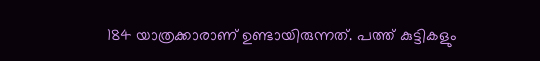184 യാത്രക്കാരാണ് ഉണ്ടായിരുന്നത്. പത്ത് കുട്ടികളും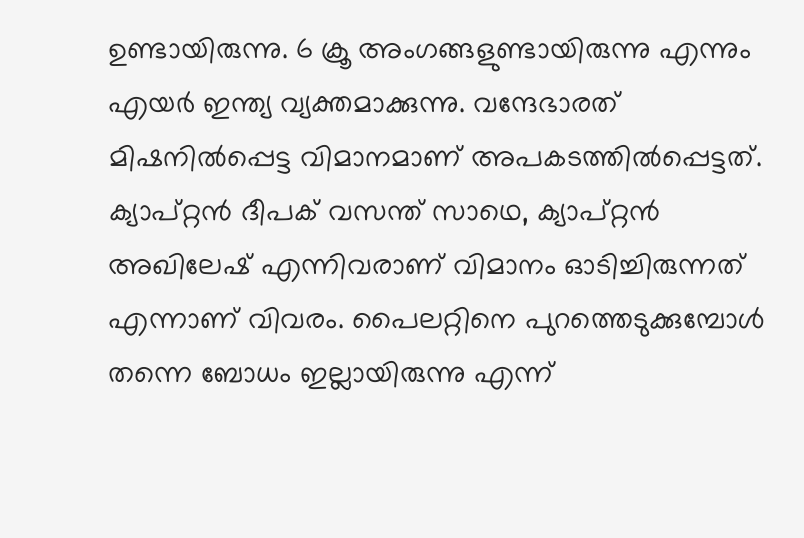ഉണ്ടായിരുന്നു. 6 ക്രൂ അംഗങ്ങളുണ്ടായിരുന്നു എന്നും എയര്‍ ഇന്ത്യ വ്യക്തമാക്കുന്നു. വന്ദേഭാരത് മിഷനില്‍പ്പെട്ട വിമാനമാണ് അപകടത്തില്‍പ്പെട്ടത്. ക്യാപ്റ്റന്‍ ദീപക് വസന്ത് സാഥെ, ക്യാപ്റ്റന്‍ അഖിലേഷ് എന്നിവരാണ് വിമാനം ഓടിച്ചിരുന്നത് എന്നാണ് വിവരം. പൈലറ്റിനെ പുറത്തെടുക്കുമ്പോള്‍ തന്നെ ബോധം ഇല്ലായിരുന്നു എന്ന്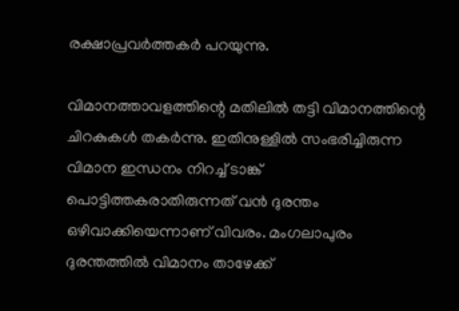രക്ഷാപ്രവര്‍ത്തകര്‍ പറയുന്നു.

വിമാനത്താവളത്തിന്റെ മതിലില്‍ തട്ടി വിമാനത്തിന്റെ ചിറകുകള്‍ തകര്‍ന്നു. ഇതിനുള്ളില്‍ സംഭരിച്ചിരുന്ന വിമാന ഇന്ധനം നിറച്ച് ടാങ്ക് പൊട്ടിത്തകരാതിരുന്നത് വന്‍ ദുരന്തം ഒഴിവാക്കിയെന്നാണ് വിവരം. മംഗലാപുരം ദുരന്തത്തില്‍ വിമാനം താഴേക്ക്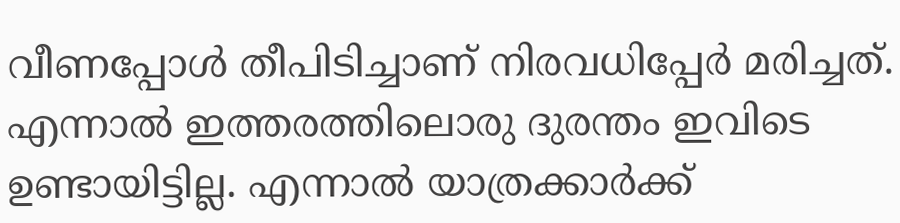വീണപ്പോള്‍ തീപിടിച്ചാണ് നിരവധിപ്പേര്‍ മരിച്ചത്. എന്നാല്‍ ഇത്തരത്തിലൊരു ദുരന്തം ഇവിടെ ഉണ്ടായിട്ടില്ല. എന്നാല്‍ യാത്രക്കാര്‍ക്ക്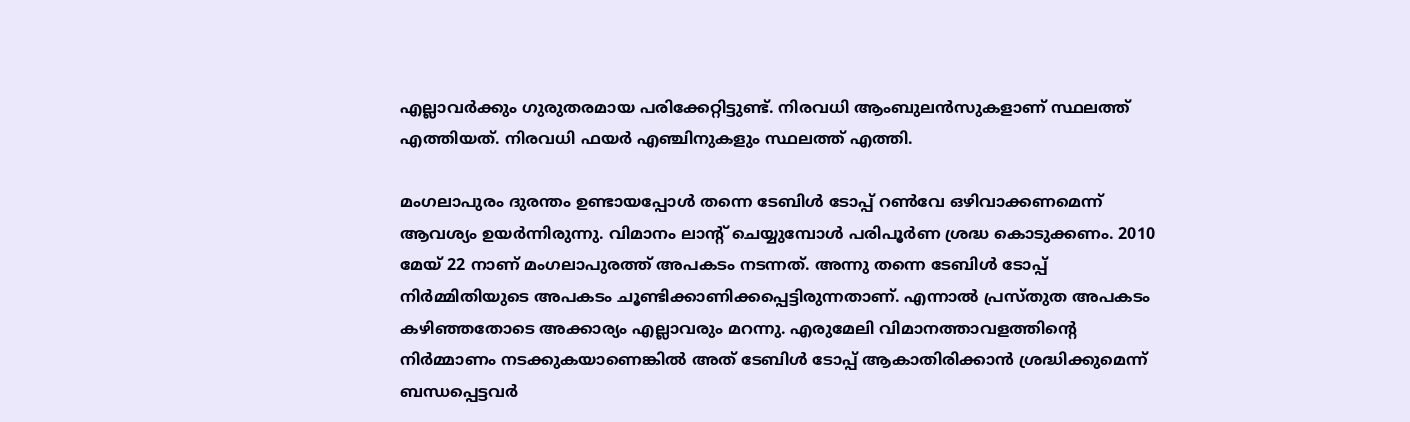എല്ലാവര്‍ക്കും ഗുരുതരമായ പരിക്കേറ്റിട്ടുണ്ട്. നിരവധി ആംബുലന്‍സുകളാണ് സ്ഥലത്ത് എത്തിയത്. നിരവധി ഫയര്‍ എഞ്ചിനുകളും സ്ഥലത്ത് എത്തി.

മംഗലാപുരം ദുരന്തം ഉണ്ടായപ്പോള്‍ തന്നെ ടേബിള്‍ ടോപ്പ് റണ്‍വേ ഒഴിവാക്കണമെന്ന് ആവശ്യം ഉയര്‍ന്നിരുന്നു. വിമാനം ലാന്റ് ചെയ്യുമ്പോള്‍ പരിപൂര്‍ണ ശ്രദ്ധ കൊടുക്കണം. 2010 മേയ് 22 നാണ് മംഗലാപുരത്ത് അപകടം നടന്നത്. അന്നു തന്നെ ടേബിള്‍ ടോപ്പ് നിര്‍മ്മിതിയുടെ അപകടം ചൂണ്ടിക്കാണിക്കപ്പെട്ടിരുന്നതാണ്. എന്നാല്‍ പ്രസ്തുത അപകടം കഴിഞ്ഞതോടെ അക്കാര്യം എല്ലാവരും മറന്നു. എരുമേലി വിമാനത്താവളത്തിന്റെ നിര്‍മ്മാണം നടക്കുകയാണെങ്കില്‍ അത് ടേബിള്‍ ടോപ്പ് ആകാതിരിക്കാന്‍ ശ്രദ്ധിക്കുമെന്ന് ബന്ധപ്പെട്ടവര്‍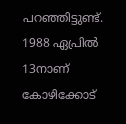പറഞ്ഞിട്ടുണ്ട്. 1988 ഏപ്രില്‍ 13നാണ് കോഴിക്കോട്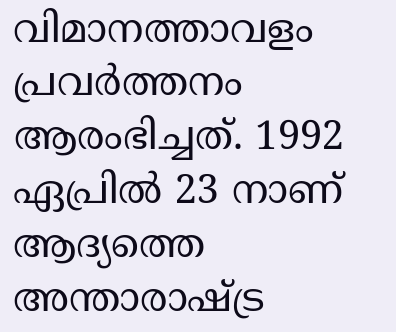വിമാനത്താവളം പ്രവര്‍ത്തനം ആരംഭിച്ചത്. 1992 ഏപ്രില്‍ 23 നാണ് ആദ്യത്തെ അന്താരാഷ്ട്ര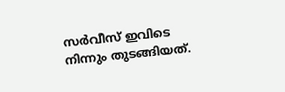സര്‍വീസ് ഇവിടെ നിന്നും തുടങ്ങിയത്.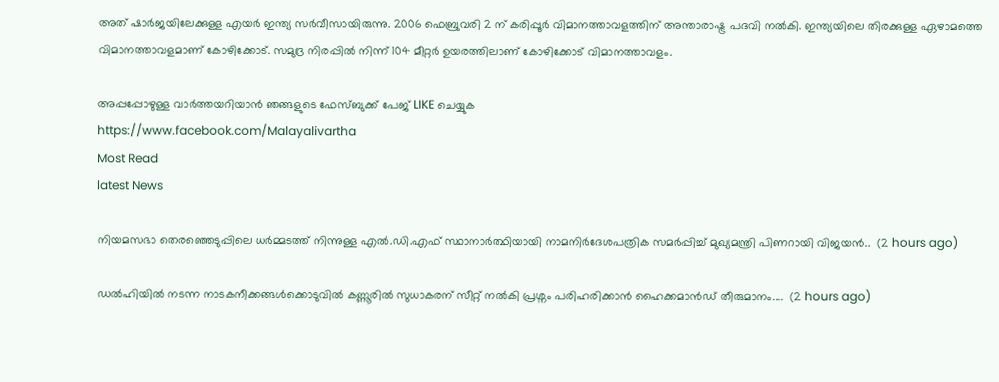അത് ഷാര്‍ജയിലേക്കുള്ള എയര്‍ ഇന്ത്യ സര്‍വീസായിരുന്നു. 2006 ഫെബ്രുവരി 2 ന് കരിപ്പൂര്‍ വിമാനത്താവളത്തിന് അന്താരാഷ്ട്ര പദവി നല്‍കി. ഇന്ത്യയിലെ തിരക്കുള്ള ഏഴാമത്തെ വിമാനത്താവളമാണ് കോഴിക്കോട്. സമുദ്ര നിരപ്പില്‍ നിന്ന് 104 മീറ്റര്‍ ഉയരത്തിലാണ് കോഴിക്കോട് വിമാനത്താവളം.

അപ്പപ്പോഴുള്ള വാര്‍ത്തയറിയാന്‍ ഞങ്ങളുടെ ഫേസ്‌ബുക്ക്‌ പേജ് LIKE ചെയ്യുക
https://www.facebook.com/Malayalivartha
Most Read
latest News

നിയമസഭാ തെരഞ്ഞെടുപ്പിലെ ധർമ്മടത്ത് നിന്നുള്ള എൽ.ഡി.എഫ് സ്ഥാനാർത്ഥിയായി നാമനിർദേശപത്രിക സമർപ്പിച്ച് മുഖ്യമന്ത്രി പിണറായി വിജയൻ..  (2 hours ago)

ഡൽഹിയിൽ നടന്ന നാടകനീക്കങ്ങൾക്കൊടുവിൽ കണ്ണൂരിൽ സുധാകരന് സീറ്റ് നൽകി പ്രശ്നം പരിഹരിക്കാൻ ഹൈക്കമാൻഡ് തീരുമാനം....  (2 hours ago)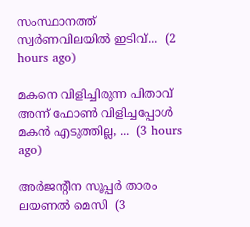സംസ്ഥാനത്ത് സ്വർണവിലയിൽ ഇടിവ്...  (2 hours ago)

മകനെ വിളിച്ചിരുന്ന പിതാവ് അന്ന് ഫോൺ വിളിച്ചപ്പോൾ മകൻ എടുത്തില്ല, ...  (3 hours ago)

അർജന്റീന സൂപ്പർ താരം ലയണൽ മെസി  (3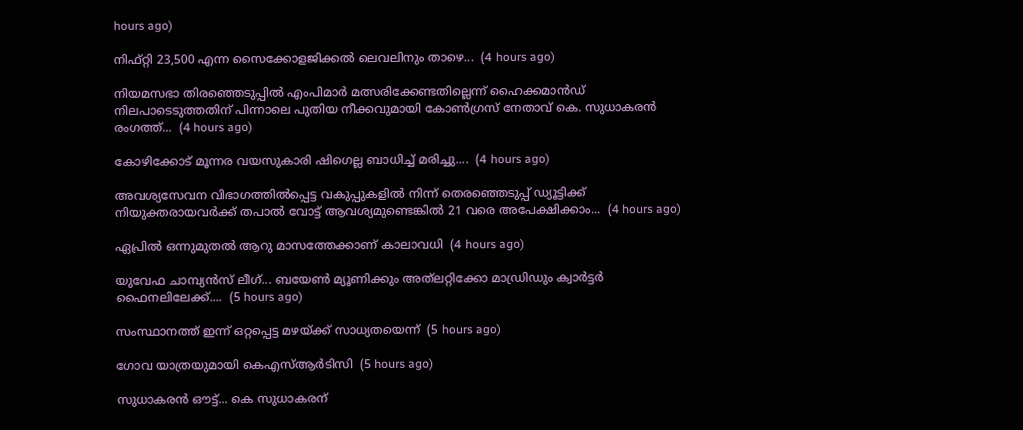hours ago)

നിഫ്റ്റി 23,500 എന്ന സൈക്കോളജിക്കല്‍ ലെവലിനും താഴെ...  (4 hours ago)

നിയമസഭാ തിരഞ്ഞെടുപ്പിൽ എംപിമാർ മത്സരിക്കേണ്ടതില്ലെന്ന് ഹൈക്കമാൻഡ് നിലപാടെടുത്തതിന് പിന്നാലെ പുതിയ നീക്കവുമായി കോൺഗ്രസ് നേതാവ് കെ. സുധാകരൻ രംഗത്ത്...  (4 hours ago)

കോഴിക്കോട് മൂന്നര വയസുകാരി ഷിഗെല്ല ബാധിച്ച് മരിച്ചു....  (4 hours ago)

അവശ്യസേവന വിഭാഗത്തിൽപ്പെട്ട വകുപ്പുകളിൽ നിന്ന്‌ തെരഞ്ഞെടുപ്പ് ഡ്യൂട്ടിക്ക് നിയുക്തരായവർക്ക്‌ തപാൽ വോട്ട്‌ ആവശ്യമുണ്ടെങ്കിൽ 21 വരെ അപേക്ഷിക്കാം...  (4 hours ago)

ഏപ്രിൽ ഒന്നുമുതൽ ആറു മാസത്തേക്കാണ് കാലാവധി  (4 hours ago)

യുവേഫ ചാമ്പ്യൻസ് ലീഗ്... ബയേൺ മ്യൂണിക്കും അത്‌ലറ്റിക്കോ മാഡ്രിഡും ക്വാർട്ടർ ഫൈനലിലേക്ക്....  (5 hours ago)

സംസ്ഥാനത്ത് ഇന്ന് ഒറ്റപ്പെട്ട മഴയ്ക്ക് സാധ്യതയെന്ന്  (5 hours ago)

ഗോവ യാത്രയുമായി കെഎസ്ആർടിസി  (5 hours ago)

സുധാകരന്‍ ഔട്ട്... കെ സുധാകരന്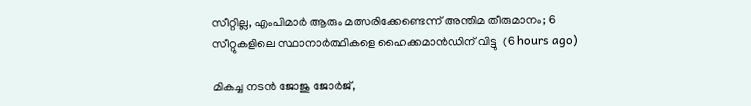സീറ്റില്ല, എംപിമാർ ആരും മത്സരിക്കേണ്ടെന്ന് അന്തിമ തീരുമാനം; 6 സീറ്റുകളിലെ സ്ഥാനാർത്ഥികളെ ഹൈക്കമാൻഡിന് വിട്ടു  (6 hours ago)

മികച്ച നടൻ ജോജു ജോർജ്,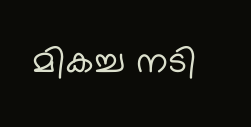മികച്ച നടി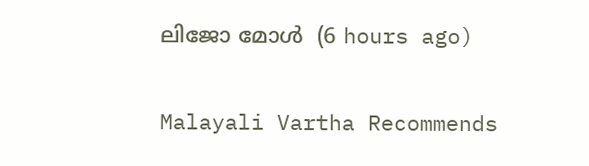ലിജോ മോൾ  (6 hours ago)

Malayali Vartha Recommends